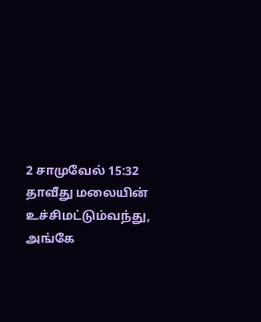2 சாமுவேல் 15:32
தாவீது மலையின் உச்சிமட்டும்வந்து, அங்கே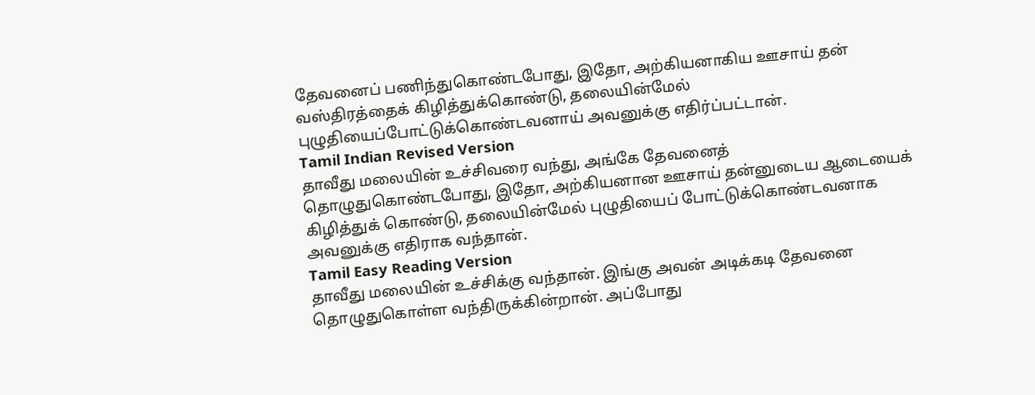தேவனைப் பணிந்துகொண்டபோது, இதோ, அற்கியனாகிய ஊசாய் தன் வஸ்திரத்தைக் கிழித்துக்கொண்டு, தலையின்மேல் புழுதியைப்போட்டுக்கொண்டவனாய் அவனுக்கு எதிர்ப்பட்டான்.
Tamil Indian Revised Version
தாவீது மலையின் உச்சிவரை வந்து, அங்கே தேவனைத் தொழுதுகொண்டபோது, இதோ, அற்கியனான ஊசாய் தன்னுடைய ஆடையைக் கிழித்துக் கொண்டு, தலையின்மேல் புழுதியைப் போட்டுக்கொண்டவனாக அவனுக்கு எதிராக வந்தான்.
Tamil Easy Reading Version
தாவீது மலையின் உச்சிக்கு வந்தான். இங்கு அவன் அடிக்கடி தேவனை தொழுதுகொள்ள வந்திருக்கின்றான். அப்போது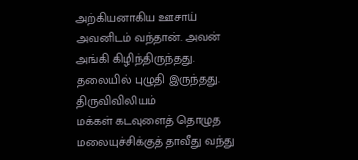அற்கியனாகிய ஊசாய் அவனிடம் வந்தான். அவன் அங்கி கிழிந்திருந்தது. தலையில் புழுதி இருந்தது.
திருவிவிலியம்
மக்கள் கடவுளைத் தொழுத மலையுச்சிக்குத் தாவீது வந்து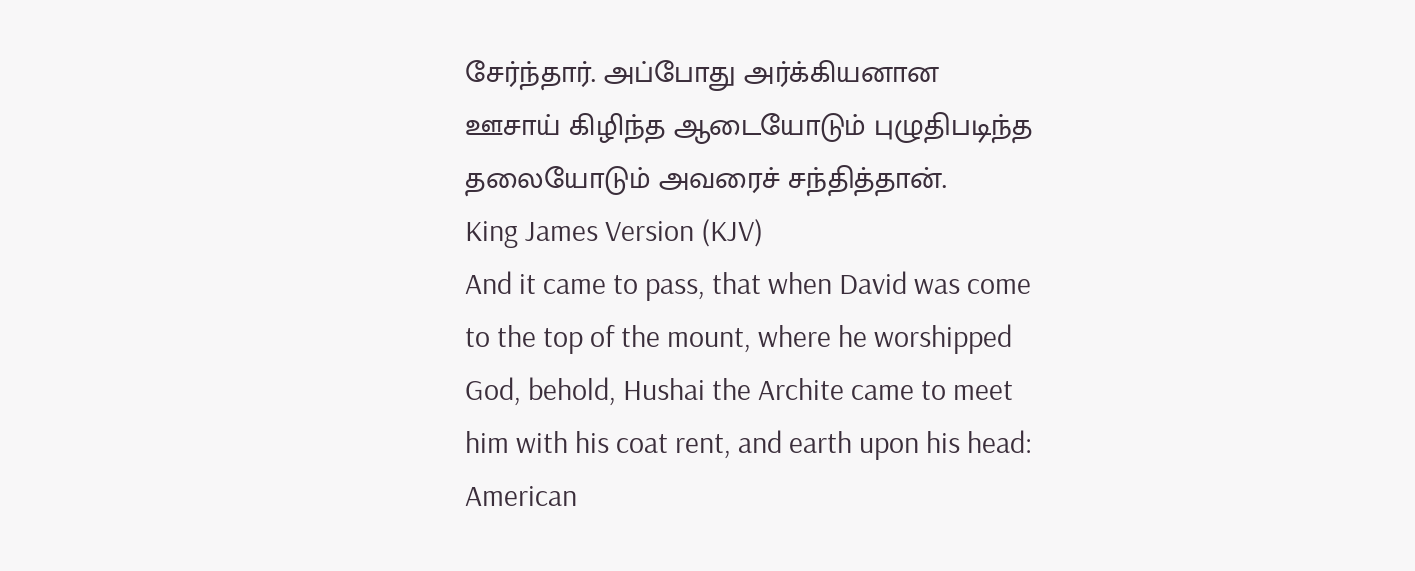சேர்ந்தார். அப்போது அர்க்கியனான ஊசாய் கிழிந்த ஆடையோடும் புழுதிபடிந்த தலையோடும் அவரைச் சந்தித்தான்.
King James Version (KJV)
And it came to pass, that when David was come to the top of the mount, where he worshipped God, behold, Hushai the Archite came to meet him with his coat rent, and earth upon his head:
American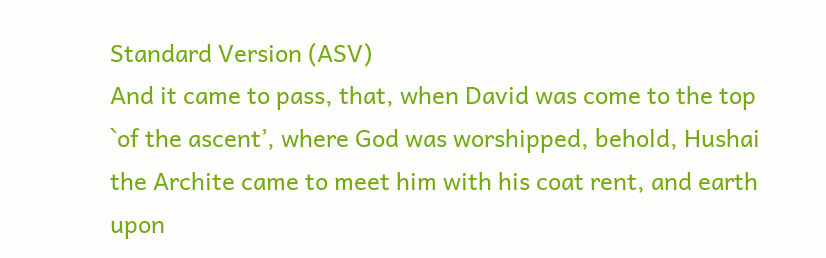Standard Version (ASV)
And it came to pass, that, when David was come to the top `of the ascent’, where God was worshipped, behold, Hushai the Archite came to meet him with his coat rent, and earth upon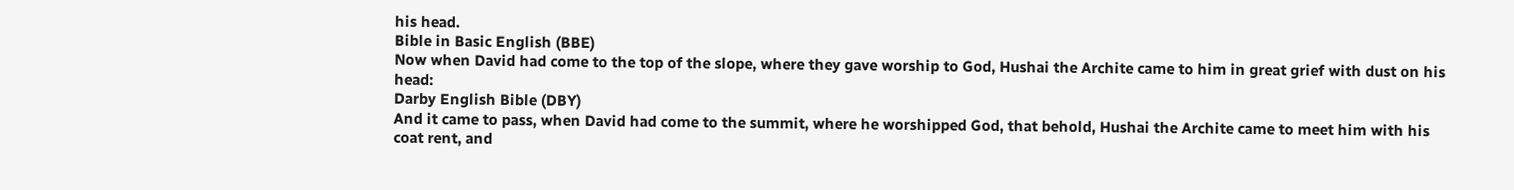his head.
Bible in Basic English (BBE)
Now when David had come to the top of the slope, where they gave worship to God, Hushai the Archite came to him in great grief with dust on his head:
Darby English Bible (DBY)
And it came to pass, when David had come to the summit, where he worshipped God, that behold, Hushai the Archite came to meet him with his coat rent, and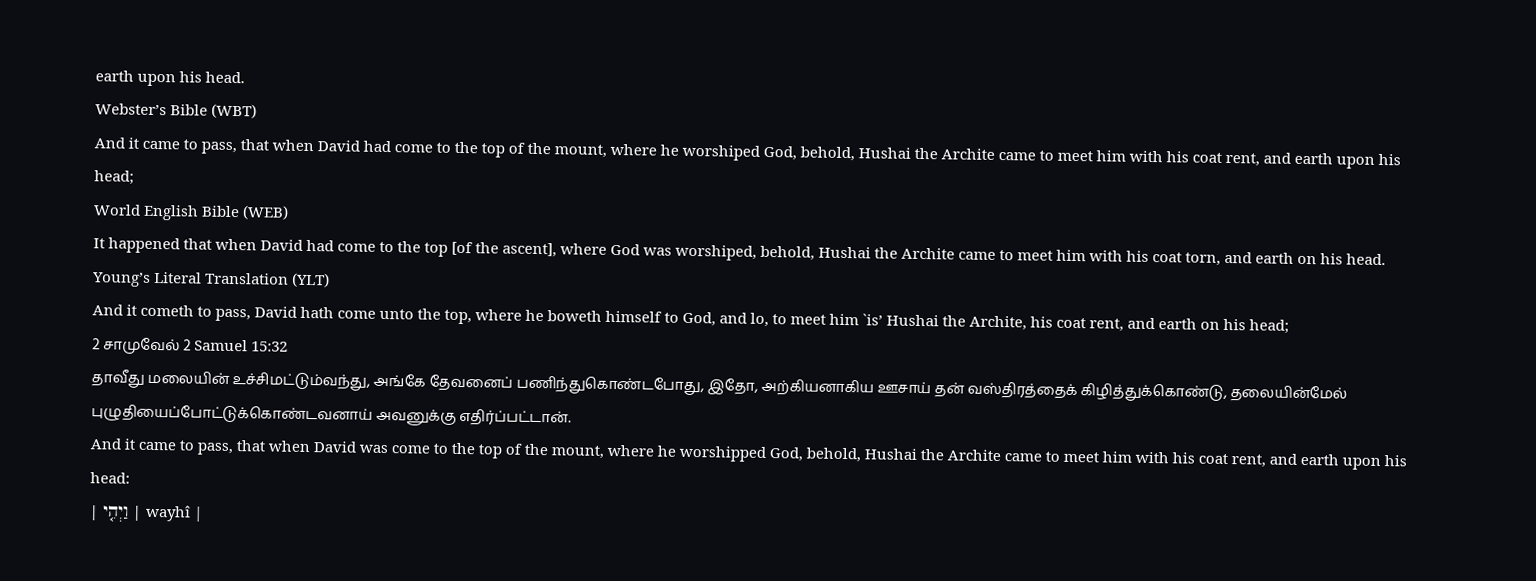earth upon his head.
Webster’s Bible (WBT)
And it came to pass, that when David had come to the top of the mount, where he worshiped God, behold, Hushai the Archite came to meet him with his coat rent, and earth upon his head;
World English Bible (WEB)
It happened that when David had come to the top [of the ascent], where God was worshiped, behold, Hushai the Archite came to meet him with his coat torn, and earth on his head.
Young’s Literal Translation (YLT)
And it cometh to pass, David hath come unto the top, where he boweth himself to God, and lo, to meet him `is’ Hushai the Archite, his coat rent, and earth on his head;
2 சாமுவேல் 2 Samuel 15:32
தாவீது மலையின் உச்சிமட்டும்வந்து, அங்கே தேவனைப் பணிந்துகொண்டபோது, இதோ, அற்கியனாகிய ஊசாய் தன் வஸ்திரத்தைக் கிழித்துக்கொண்டு, தலையின்மேல் புழுதியைப்போட்டுக்கொண்டவனாய் அவனுக்கு எதிர்ப்பட்டான்.
And it came to pass, that when David was come to the top of the mount, where he worshipped God, behold, Hushai the Archite came to meet him with his coat rent, and earth upon his head:
| וַיְהִ֤י | wayhî |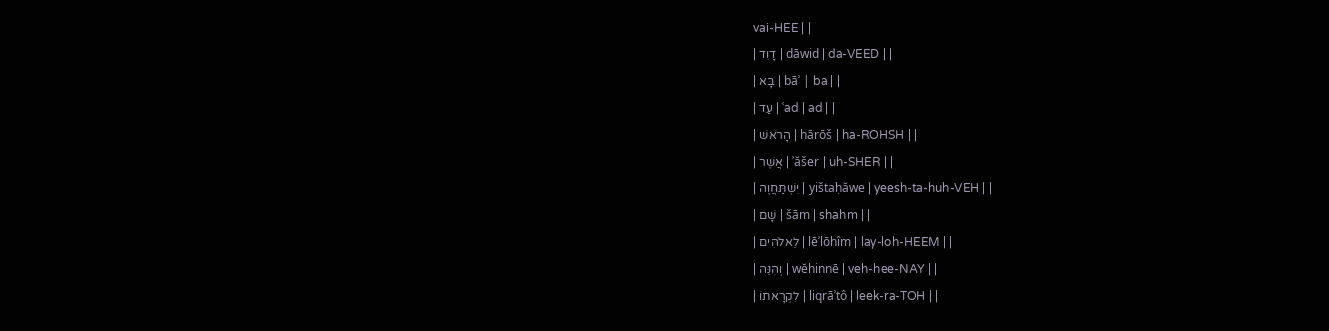vai-HEE | |
| דָוִד | dāwid | da-VEED | |
| בָּא | bāʾ | ba | |
| עַד | ʿad | ad | |
| הָרֹאשׁ | hārōš | ha-ROHSH | |
| אֲשֶׁר | ʾăšer | uh-SHER | |
| יִשְׁתַּחֲוֶה | yištaḥăwe | yeesh-ta-huh-VEH | |
| שָׁם | šām | shahm | |
| לֵאלֹהִים | lēʾlōhîm | lay-loh-HEEM | |
| וְהִנֵּה | wĕhinnē | veh-hee-NAY | |
| לִקְרָאתוֹ | liqrāʾtô | leek-ra-TOH | |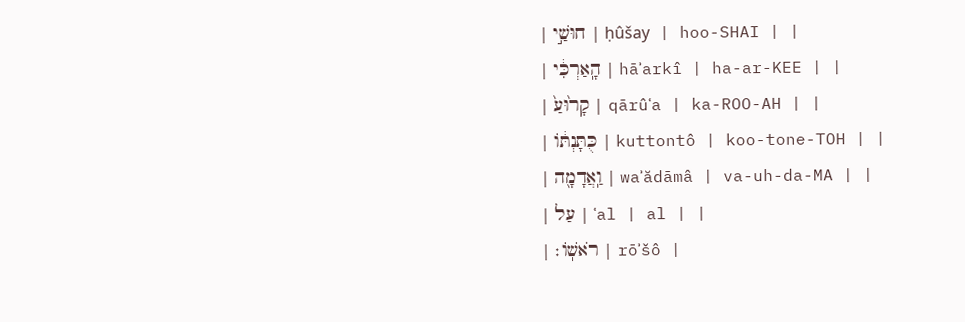| חוּשַׁ֣י | ḥûšay | hoo-SHAI | |
| הָֽאַרְכִּ֔י | hāʾarkî | ha-ar-KEE | |
| קָר֙וּעַ֙ | qārûʿa | ka-ROO-AH | |
| כֻּתָּנְתּ֔וֹ | kuttontô | koo-tone-TOH | |
| וַֽאֲדָמָ֖ה | waʾădāmâ | va-uh-da-MA | |
| עַל | ʿal | al | |
| רֹאשֽׁוֹ׃ | rōʾšô |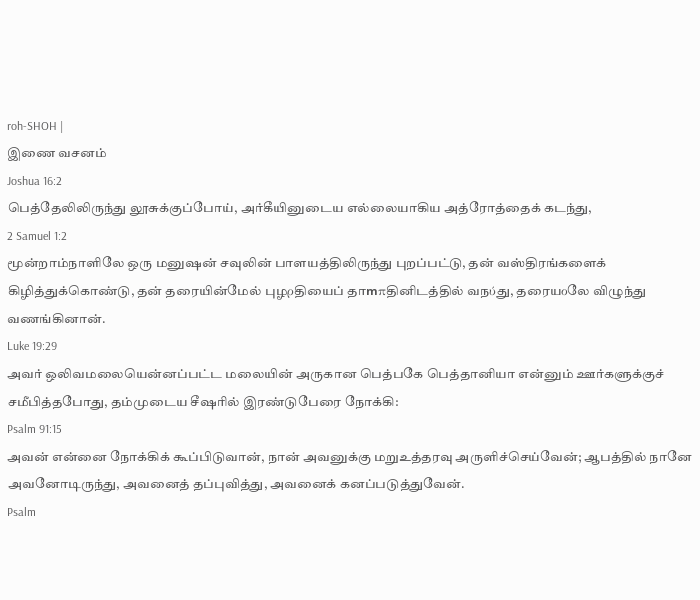roh-SHOH |
இணை வசனம்
Joshua 16:2
பெத்தேலிலிருந்து லூசுக்குப்போய், அர்கீயினுடைய எல்லையாகிய அத்ரோத்தைக் கடந்து,
2 Samuel 1:2
மூன்றாம்நாளிலே ஒரு மனுஷன் சவுலின் பாளயத்திலிருந்து புறப்பட்டு, தன் வஸ்திரங்களைக் கிழித்துக்கொண்டு, தன் தரையின்மேல் புழρதியைப் தாՠπதினிடத்தில் வநύது, தரையοலே விழுந்து வணங்கினான்.
Luke 19:29
அவர் ஒலிவமலையென்னப்பட்ட மலையின் அருகான பெத்பகே பெத்தானியா என்னும் ஊர்களுக்குச் சமீபித்தபோது, தம்முடைய சீஷரில் இரண்டுபேரை நோக்கி:
Psalm 91:15
அவன் என்னை நோக்கிக் கூப்பிடுவான், நான் அவனுக்கு மறுஉத்தரவு அருளிச்செய்வேன்; ஆபத்தில் நானே அவனோடிருந்து, அவனைத் தப்புவித்து, அவனைக் கனப்படுத்துவேன்.
Psalm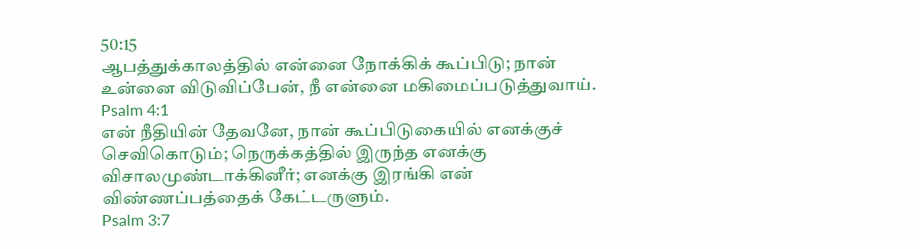50:15
ஆபத்துக்காலத்தில் என்னை நோக்கிக் கூப்பிடு; நான் உன்னை விடுவிப்பேன், நீ என்னை மகிமைப்படுத்துவாய்.
Psalm 4:1
என் நீதியின் தேவனே, நான் கூப்பிடுகையில் எனக்குச் செவிகொடும்; நெருக்கத்தில் இருந்த எனக்கு விசாலமுண்டாக்கினீர்; எனக்கு இரங்கி என் விண்ணப்பத்தைக் கேட்டருளும்.
Psalm 3:7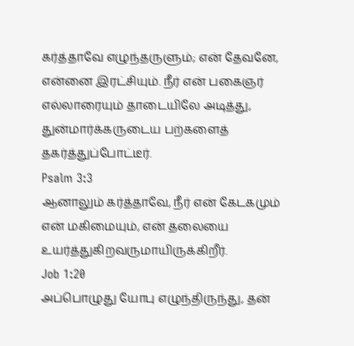கர்த்தாவே எழுந்தருளும்; என் தேவனே, என்னை இரட்சியும். நீர் என் பகைஞர் எல்லாரையும் தாடையிலே அடித்து, துன்மார்க்கருடைய பற்களைத் தகர்த்துப்போட்டீர்.
Psalm 3:3
ஆனாலும் கர்த்தாவே, நீர் என் கேடகமும் என் மகிமையும், என் தலையை உயர்த்துகிறவருமாயிருக்கிறீர்.
Job 1:20
அப்பொழுது யோபு எழுந்திருந்து, தன்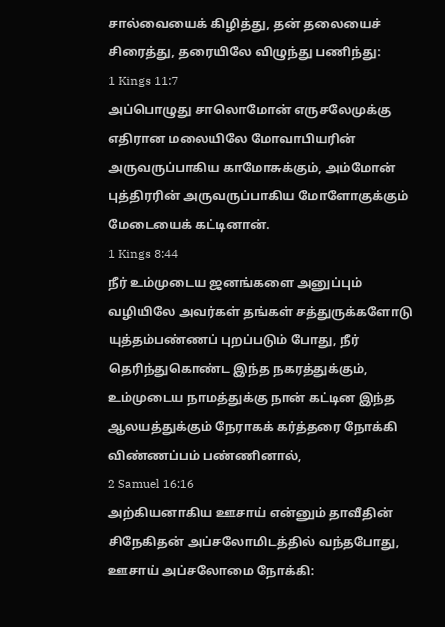சால்வையைக் கிழித்து, தன் தலையைச் சிரைத்து, தரையிலே விழுந்து பணிந்து:
1 Kings 11:7
அப்பொழுது சாலொமோன் எருசலேமுக்கு எதிரான மலையிலே மோவாபியரின் அருவருப்பாகிய காமோசுக்கும், அம்மோன் புத்திரரின் அருவருப்பாகிய மோளோகுக்கும் மேடையைக் கட்டினான்.
1 Kings 8:44
நீர் உம்முடைய ஜனங்களை அனுப்பும் வழியிலே அவர்கள் தங்கள் சத்துருக்களோடு யுத்தம்பண்ணப் புறப்படும் போது, நீர் தெரிந்துகொண்ட இந்த நகரத்துக்கும், உம்முடைய நாமத்துக்கு நான் கட்டின இந்த ஆலயத்துக்கும் நேராகக் கர்த்தரை நோக்கி விண்ணப்பம் பண்ணினால்,
2 Samuel 16:16
அற்கியனாகிய ஊசாய் என்னும் தாவீதின் சிநேகிதன் அப்சலோமிடத்தில் வந்தபோது, ஊசாய் அப்சலோமை நோக்கி: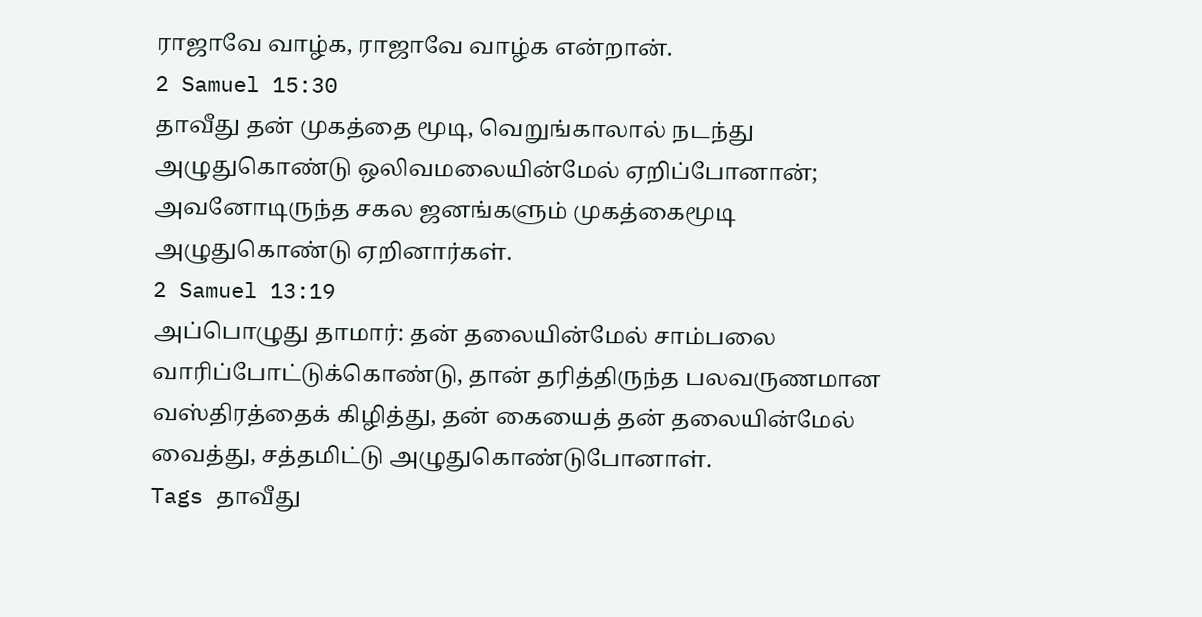ராஜாவே வாழ்க, ராஜாவே வாழ்க என்றான்.
2 Samuel 15:30
தாவீது தன் முகத்தை மூடி, வெறுங்காலால் நடந்து அழுதுகொண்டு ஒலிவமலையின்மேல் ஏறிப்போனான்; அவனோடிருந்த சகல ஜனங்களும் முகத்கைமூடி அழுதுகொண்டு ஏறினார்கள்.
2 Samuel 13:19
அப்பொழுது தாமார்: தன் தலையின்மேல் சாம்பலை வாரிப்போட்டுக்கொண்டு, தான் தரித்திருந்த பலவருணமான வஸ்திரத்தைக் கிழித்து, தன் கையைத் தன் தலையின்மேல் வைத்து, சத்தமிட்டு அழுதுகொண்டுபோனாள்.
Tags தாவீது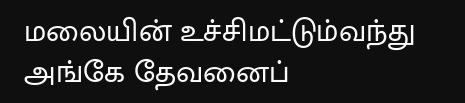மலையின் உச்சிமட்டும்வந்து அங்கே தேவனைப்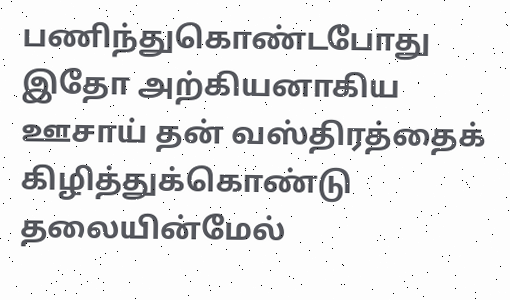பணிந்துகொண்டபோது இதோ அற்கியனாகிய ஊசாய் தன் வஸ்திரத்தைக் கிழித்துக்கொண்டு தலையின்மேல்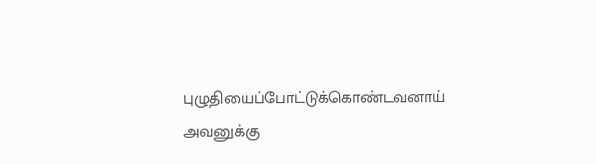புழுதியைப்போட்டுக்கொண்டவனாய் அவனுக்கு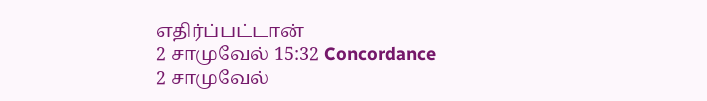எதிர்ப்பட்டான்
2 சாமுவேல் 15:32 Concordance 2 சாமுவேல்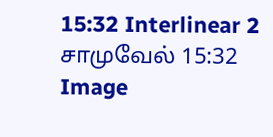15:32 Interlinear 2 சாமுவேல் 15:32 Image